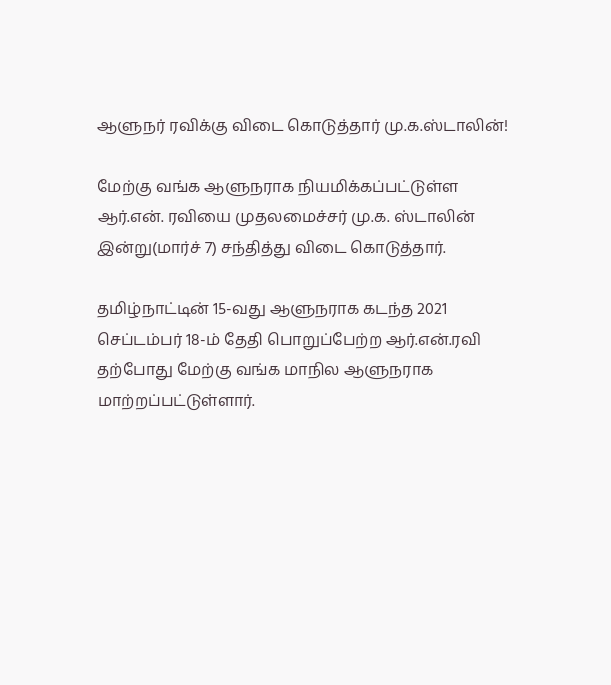ஆளுநர் ரவிக்கு விடை கொடுத்தார் மு.க.ஸ்டாலின்!

மேற்கு வங்க ஆளுநராக நியமிக்கப்பட்டுள்ள ஆர்.என். ரவியை முதலமைச்சர் மு.க. ஸ்டாலின் இன்று(மார்ச் 7) சந்தித்து விடை கொடுத்தார்.

தமிழ்நாட்டின் 15-வது ஆளுநராக கடந்த 2021 செப்டம்பர் 18-ம் தேதி பொறுப்பேற்ற ஆர்.என்.ரவி தற்போது மேற்கு வங்க மாநில ஆளுநராக மாற்றப்பட்டுள்ளார்.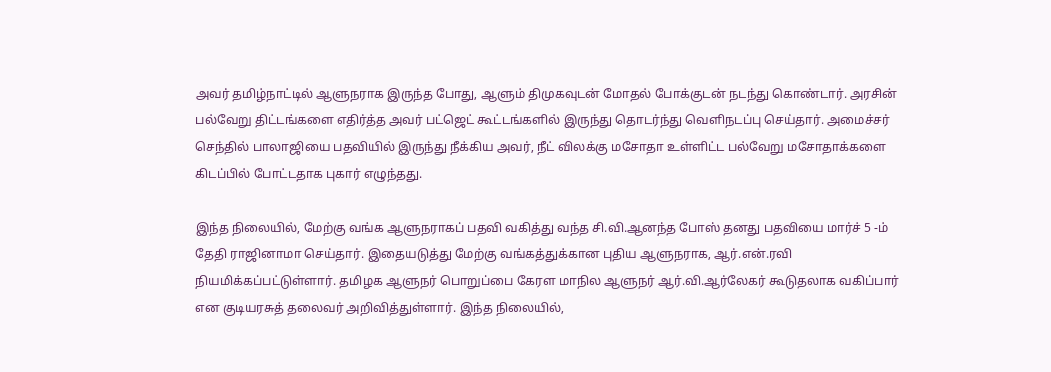அவர் தமிழ்நாட்டில் ஆளுநராக இருந்த போது, ஆளும் திமுகவுடன் மோதல் போக்குடன் நடந்து கொண்டார். அரசின் பல்வேறு திட்டங்களை எதிர்த்த அவர் பட்ஜெட் கூட்டங்களில் இருந்து தொடர்ந்து வெளிநடப்பு செய்தார். அமைச்சர் செந்தில் பாலாஜியை பதவியில் இருந்து நீக்கிய அவர், நீட் விலக்கு மசோதா உள்ளிட்ட பல்வேறு மசோதாக்களை கிடப்பில் போட்டதாக புகார் எழுந்தது.

இந்த நிலையில், மேற்கு வங்க ஆளுநராகப் பதவி வகித்து வந்த சி.வி.ஆனந்த போஸ் தனது பதவியை மார்ச் 5 -ம் தேதி ராஜினாமா செய்தார். இதையடுத்து மேற்கு வங்கத்துக்கான புதிய ஆளுநராக, ஆர்.என்.ரவி நியமிக்கப்பட்டுள்ளார். தமிழக ஆளுநர் பொறுப்பை கேரள மாநில ஆளுநர் ஆர்.வி.ஆர்லேகர் கூடுதலாக வகிப்பார் என குடியரசுத் தலைவர் அறிவித்துள்ளார். இந்த நிலையில்,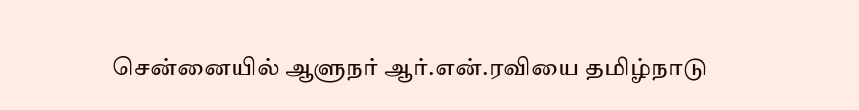சென்னையில் ஆளுநர் ஆர்.என்.ரவியை தமிழ்நாடு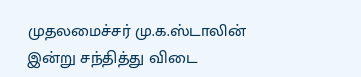முதலமைச்சர் மு.க.ஸ்டாலின் இன்று சந்தித்து விடை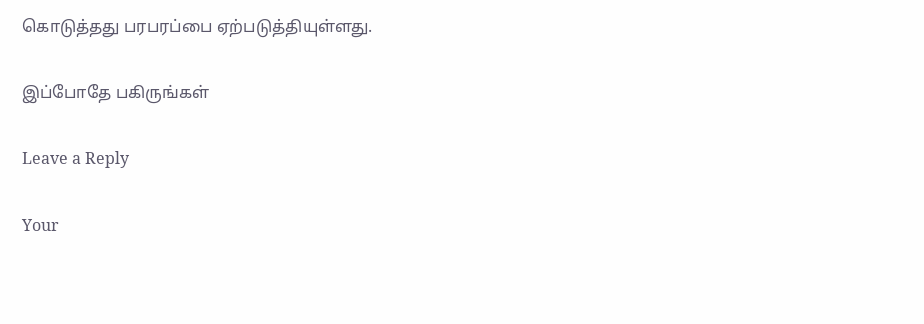கொடுத்தது பரபரப்பை ஏற்படுத்தியுள்ளது.

இப்போதே பகிருங்கள்

Leave a Reply

Your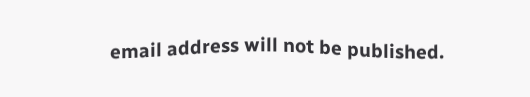email address will not be published.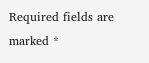Required fields are marked *